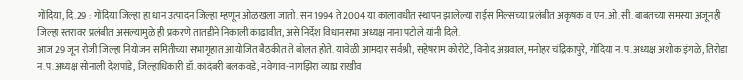गोंदिया, दि.29 : गोंदिया जिल्हा हा धान उत्पादन जिल्हा म्हणून ओळखला जातो. सन 1994 ते 2004 या कालावधीत स्थापन झालेल्या राईस मिल्सच्या प्रलंबीत अकृषक व एन.ओ.सी. बाबतच्या समस्या अजूनही जिल्हा स्तरावर प्रलंबीत असल्यामुळे ही प्रकरणे तातडीने निकाली काढावीत, असे निर्देश विधानसभा अध्यक्ष नाना पटोले यांनी दिले.
आज 29 जून रोजी जिल्हा नियोजन समितीच्या सभागृहात आयोजित बैठकीत ते बोलत होते. यावेळी आमदार सर्वश्री, सहेषराम कोरोटे, विनोद अग्रवाल, मनोहर चंद्रिकापुरे, गोंदिया न.प.अध्यक्ष अशोक इंगळे, तिरोडा न.प.अध्यक्ष सोनाली देशपांडे, जिल्हाधिकारी डॉ.कादंबरी बलकवडे, नवेगाव-नागझिरा व्याघ्र राखीव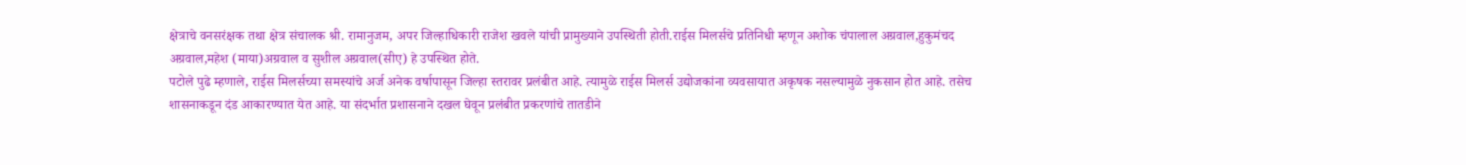क्षेत्राचे वनसरंक्षक तथा क्षेत्र संचालक श्री. रामानुजम, अपर जिल्हाधिकारी राजेश खवले यांची प्रामुख्याने उपस्थिती होती.राईस मिलर्सचे प्रतिनिधी म्हणून अशोक चंपालाल अग्रवाल,हुकुमंचद अग्रवाल,महेश (माया)अग्रवाल व सुशील अग्रवाल(सीए) हे उपस्थित होते.
पटोले पुढे म्हणाले, राईस मिलर्सच्या समस्यांचे अर्ज अनेक वर्षापासून जिल्हा स्तरावर प्रलंबीत आहे. त्यामुळे राईस मिलर्स उद्योजकांना व्यवसायात अकृषक नसल्यामुळे नुकसान होत आहे. तसेच शासनाकडून दंड आकारण्यात येत आहे. या संदर्भात प्रशासनाने दखल घेवून प्रलंबीत प्रकरणांचे तातडीने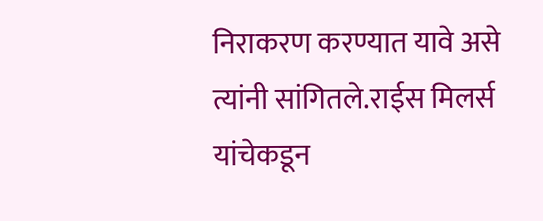निराकरण करण्यात यावे असे त्यांनी सांगितले.राईस मिलर्स यांचेकडून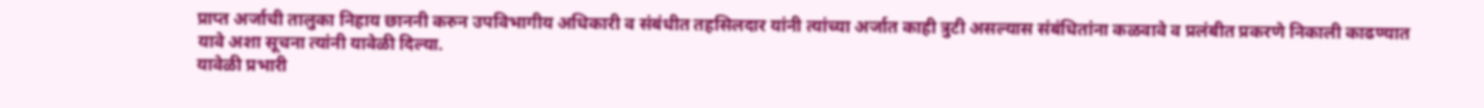प्राप्त अर्जाची तालुका निहाय छाननी करुन उपविभागीय अधिकारी व संबंधीत तहसिलदार यांनी त्यांच्या अर्जात काही त्रुटी असल्यास संबंधितांना कळवावे व प्रलंबीत प्रकरणे निकाली काढण्यात यावे अशा सूचना त्यांनी यावेळी दिल्या.
यावेळी प्रभारी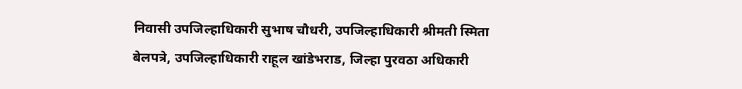निवासी उपजिल्हाधिकारी सुभाष चौधरी, उपजिल्हाधिकारी श्रीमती स्मिता बेलपत्रे, उपजिल्हाधिकारी राहूल खांडेभराड, जिल्हा पुरवठा अधिकारी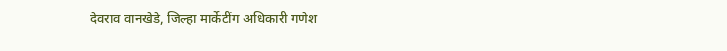देवराव वानखेडे, जिल्हा मार्केटींग अधिकारी गणेश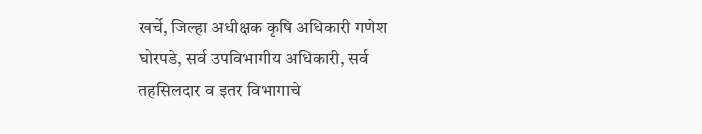खर्चे, जिल्हा अधीक्षक कृषि अधिकारी गणेश घोरपडे, सर्व उपविभागीय अधिकारी, सर्व तहसिलदार व इतर विभागाचे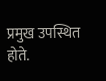प्रमुख उपस्थित होते.